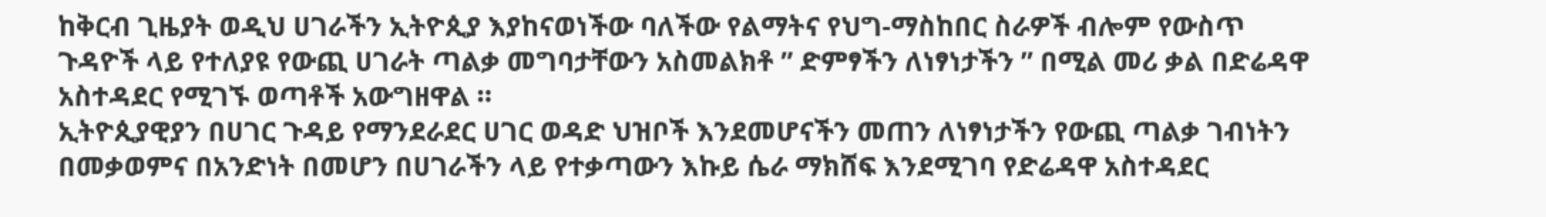ከቅርብ ጊዜያት ወዲህ ሀገራችን ኢትዮጲያ እያከናወነችው ባለችው የልማትና የህግ-ማስከበር ስራዎች ብሎም የውስጥ ጉዳዮች ላይ የተለያዩ የውጪ ሀገራት ጣልቃ መግባታቸውን አስመልክቶ ” ድምፃችን ለነፃነታችን ” በሚል መሪ ቃል በድሬዳዋ አስተዳደር የሚገኙ ወጣቶች አውግዘዋል ።
ኢትዮጲያዊያን በሀገር ጉዳይ የማንደራደር ሀገር ወዳድ ህዝቦች እንደመሆናችን መጠን ለነፃነታችን የውጪ ጣልቃ ገብነትን በመቃወምና በአንድነት በመሆን በሀገራችን ላይ የተቃጣውን እኩይ ሴራ ማክሸፍ እንደሚገባ የድሬዳዋ አስተዳደር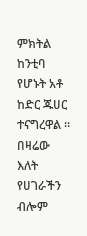ምክትል ከንቲባ የሆኑት አቶ ከድር ጁሀር ተናግረዋል ።
በዛሬው እለት የሀገራችን ብሎም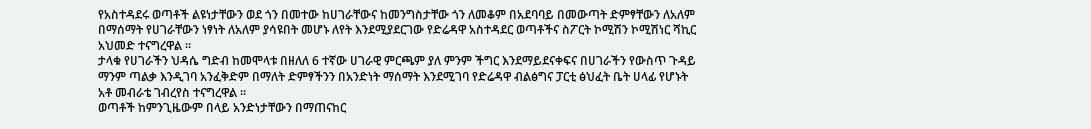የአስተዳደሩ ወጣቶች ልዩነታቸውን ወደ ጎን በመተው ከሀገራቸውና ከመንግስታቸው ጎን ለመቆም በአደባባይ በመውጣት ድምፃቸውን ለአለም በማሰማት የሀገራቸውን ነፃነት ለአለም ያሳዩበት መሆኑ ለየት እንደሚያደርገው የድሬዳዋ አስተዳደር ወጣቶችና ስፖርት ኮሚሽን ኮሚሽነር ሻኪር አህመድ ተናግረዋል ።
ታላቁ የሀገራችን ህዳሴ ግድብ ከመሞላቱ በዘለለ 6 ተኛው ሀገራዊ ምርጫም ያለ ምንም ችግር እንደማይደናቀፍና በሀገራችን የውስጥ ጉዳይ ማንም ጣልቃ እንዲገባ አንፈቅድም በማለት ድምፃችንን በአንድነት ማሰማት እንደሚገባ የድሬዳዋ ብልፅግና ፓርቲ ፅህፈት ቤት ሀላፊ የሆኑት አቶ መብራቴ ገብረየስ ተናግረዋል ።
ወጣቶች ከምንጊዜውም በላይ አንድነታቸውን በማጠናከር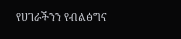የሀገራችንን የብልፅግና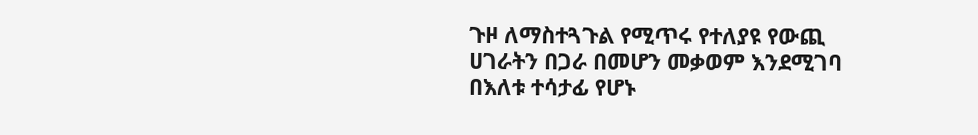ጉዞ ለማስተጓጉል የሚጥሩ የተለያዩ የውጪ ሀገራትን በጋራ በመሆን መቃወም እንደሚገባ በእለቱ ተሳታፊ የሆኑ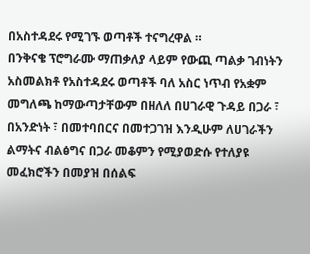በአስተዳደሩ የሚገኙ ወጣቶች ተናግረዋል ።
በንቅናቄ ፕሮግራሙ ማጠቃለያ ላይም የውጪ ጣልቃ ገብነትን አስመልክቶ የአስተዳደሩ ወጣቶች ባለ አስር ነጥብ የአቋም መግለጫ ከማውጣታቸውም በዘለለ በሀገራዊ ጉዳይ በጋራ ፣ በአንድነት ፣ በመተባበርና በመተጋገዝ እንዲሁም ለሀገራችን ልማትና ብልፅግና በጋራ መቆምን የሚያወድሱ የተለያዩ መፈክሮችን በመያዝ በሰልፍ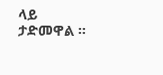ላይ ታድመዋል ።